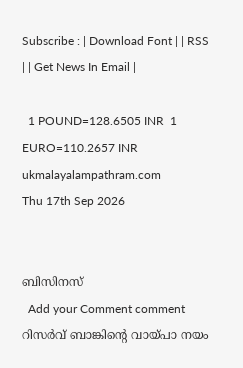Subscribe : | Download Font | | RSS | | Get News In Email |

  1 POUND=128.6505 INR  1 EURO=110.2657 INR
ukmalayalampathram.com
Thu 17th Sep 2026


ബിസിനസ്‌
  Add your Comment comment
റിസര്‍വ് ബാങ്കിന്റെ വായ്പാ നയം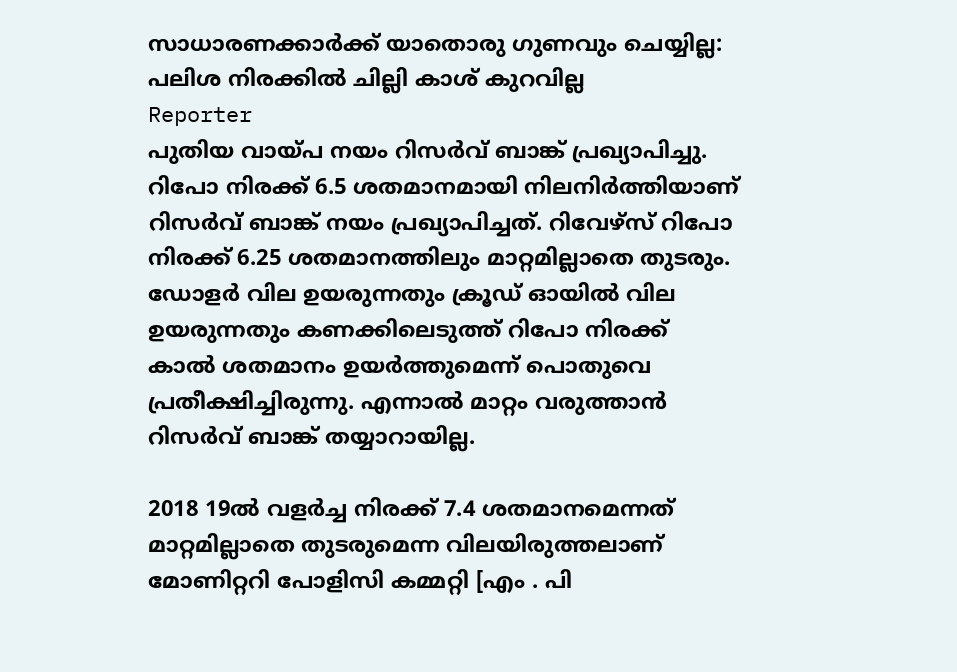സാധാരണക്കാര്‍ക്ക് യാതൊരു ഗുണവും ചെയ്യില്ല: പലിശ നിരക്കില്‍ ചില്ലി കാശ് കുറവില്ല
Reporter
പുതിയ വായ്പ നയം റിസര്‍വ് ബാങ്ക് പ്രഖ്യാപിച്ചു. റിപോ നിരക്ക് 6.5 ശതമാനമായി നിലനിര്‍ത്തിയാണ് റിസര്‍വ് ബാങ്ക് നയം പ്രഖ്യാപിച്ചത്. റിവേഴ്‌സ് റിപോ നിരക്ക് 6.25 ശതമാനത്തിലും മാറ്റമില്ലാതെ തുടരും. ഡോളര്‍ വില ഉയരുന്നതും ക്രൂഡ് ഓയില്‍ വില ഉയരുന്നതും കണക്കിലെടുത്ത് റിപോ നിരക്ക് കാല്‍ ശതമാനം ഉയര്‍ത്തുമെന്ന് പൊതുവെ പ്രതീക്ഷിച്ചിരുന്നു. എന്നാല്‍ മാറ്റം വരുത്താന്‍ റിസര്‍വ് ബാങ്ക് തയ്യാറായില്ല.

2018 19ല്‍ വളര്‍ച്ച നിരക്ക് 7.4 ശതമാനമെന്നത് മാറ്റമില്ലാതെ തുടരുമെന്ന വിലയിരുത്തലാണ് മോണിറ്ററി പോളിസി കമ്മറ്റി [എം . പി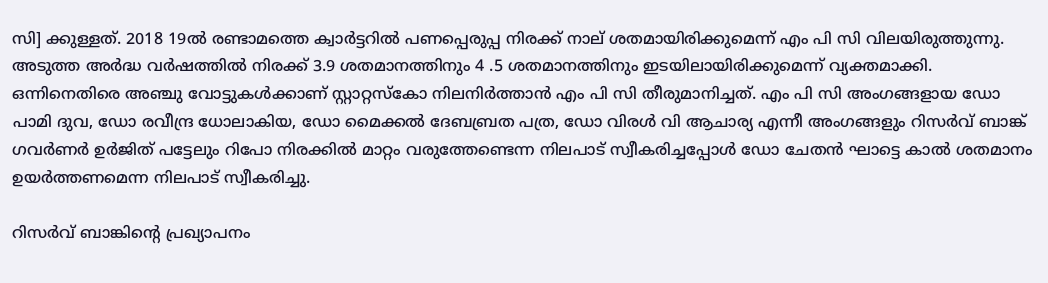സി] ക്കുള്ളത്. 2018 19ല്‍ രണ്ടാമത്തെ ക്വാര്‍ട്ടറില്‍ പണപ്പെരുപ്പ നിരക്ക് നാല് ശതമായിരിക്കുമെന്ന് എം പി സി വിലയിരുത്തുന്നു. അടുത്ത അര്‍ദ്ധ വര്‍ഷത്തില്‍ നിരക്ക് 3.9 ശതമാനത്തിനും 4 .5 ശതമാനത്തിനും ഇടയിലായിരിക്കുമെന്ന് വ്യക്തമാക്കി.
ഒന്നിനെതിരെ അഞ്ചു വോട്ടുകള്‍ക്കാണ് സ്റ്റാറ്റസ്‌കോ നിലനിര്‍ത്താന്‍ എം പി സി തീരുമാനിച്ചത്. എം പി സി അംഗങ്ങളായ ഡോ പാമി ദുവ, ഡോ രവീന്ദ്ര ധോലാകിയ, ഡോ മൈക്കല്‍ ദേബബ്രത പത്ര, ഡോ വിരള്‍ വി ആചാര്യ എന്നീ അംഗങ്ങളും റിസര്‍വ് ബാങ്ക് ഗവര്‍ണര്‍ ഉര്‍ജിത് പട്ടേലും റിപോ നിരക്കില്‍ മാറ്റം വരുത്തേണ്ടെന്ന നിലപാട് സ്വീകരിച്ചപ്പോള്‍ ഡോ ചേതന്‍ ഘാട്ടെ കാല്‍ ശതമാനം ഉയര്‍ത്തണമെന്ന നിലപാട് സ്വീകരിച്ചു.

റിസര്‍വ് ബാങ്കിന്റെ പ്രഖ്യാപനം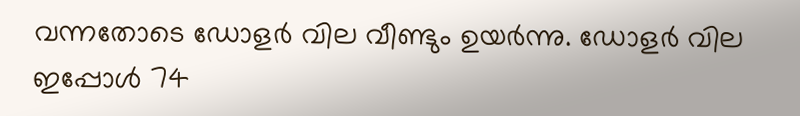വന്നതോടെ ഡോളര്‍ വില വീണ്ടും ഉയര്‍ന്നു. ഡോളര്‍ വില ഇപ്പോള്‍ 74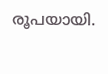രൂപയായി.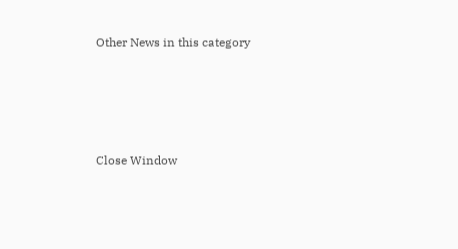Other News in this category








Close Window